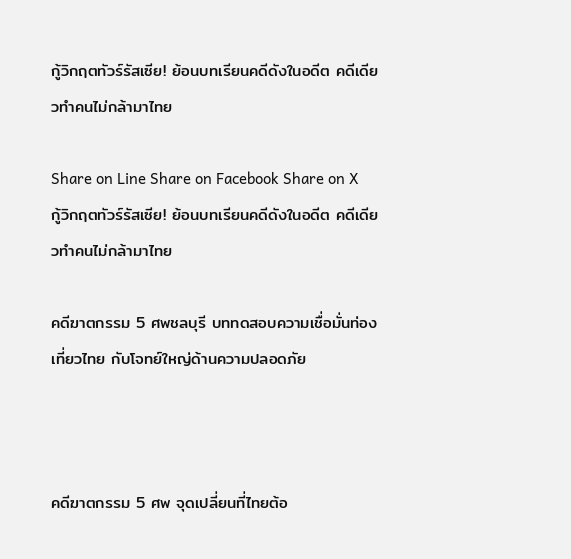กู้วิกฤตทัวร์รัสเซีย! ย้อนบทเรียนคดีดังในอดีต คดีเดียวทำคนไม่กล้ามาไทย

Share on Line Share on Facebook Share on X
กู้วิกฤตทัวร์รัสเซีย! ย้อนบทเรียนคดีดังในอดีต คดีเดียวทำคนไม่กล้ามาไทย

คดีฆาตกรรม 5 ศพชลบุรี บททดสอบความเชื่อมั่นท่องเที่ยวไทย กับโจทย์ใหญ่ด้านความปลอดภัย



คดีฆาตกรรม 5 ศพ จุดเปลี่ยนที่ไทยต้อ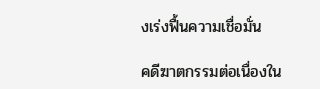งเร่งฟื้นความเชื่อมั่น

คดีฆาตกรรมต่อเนื่องใน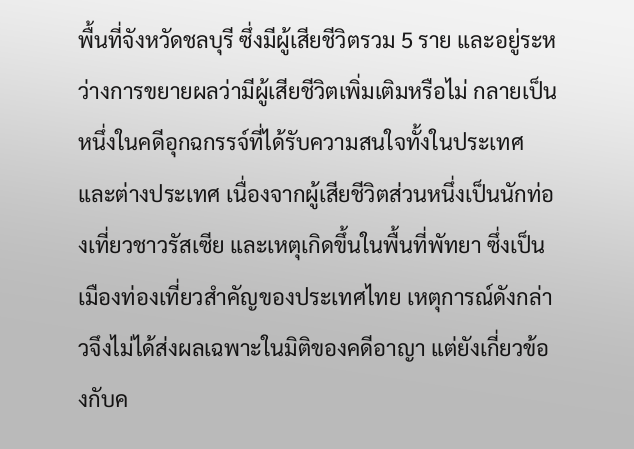พื้นที่จังหวัดชลบุรี ซึ่งมีผู้เสียชีวิตรวม 5 ราย และอยู่ระหว่างการขยายผลว่ามีผู้เสียชีวิตเพิ่มเติมหรือไม่ กลายเป็นหนึ่งในคดีอุกฉกรรจ์ที่ได้รับความสนใจทั้งในประเทศและต่างประเทศ เนื่องจากผู้เสียชีวิตส่วนหนึ่งเป็นนักท่องเที่ยวชาวรัสเซีย และเหตุเกิดขึ้นในพื้นที่พัทยา ซึ่งเป็นเมืองท่องเที่ยวสำคัญของประเทศไทย เหตุการณ์ดังกล่าวจึงไม่ได้ส่งผลเฉพาะในมิติของคดีอาญา แต่ยังเกี่ยวข้องกับค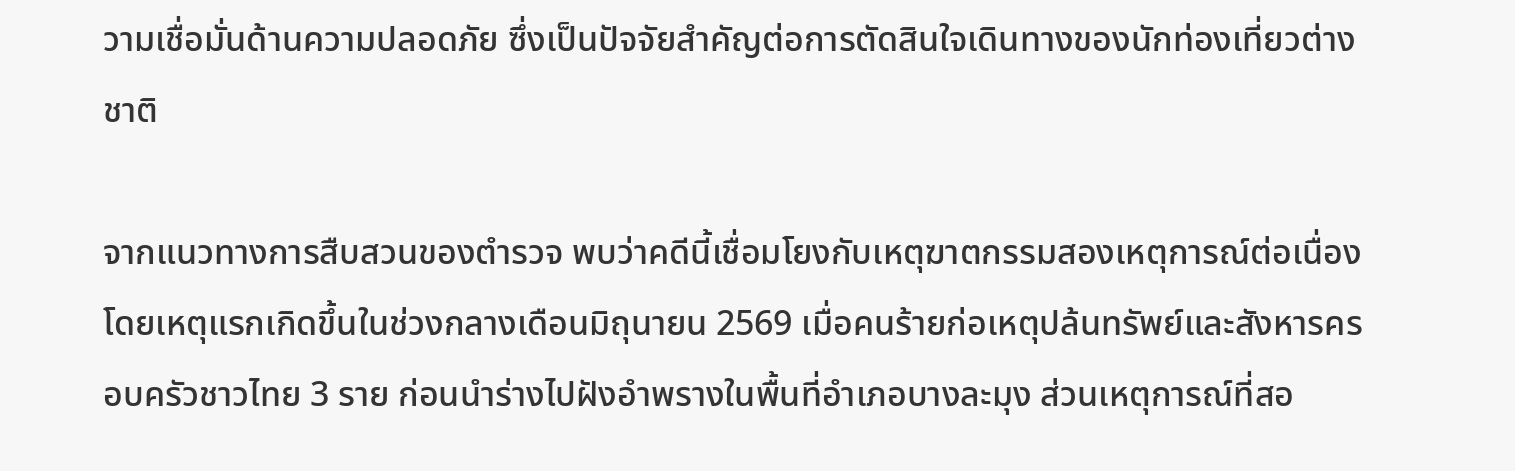วามเชื่อมั่นด้านความปลอดภัย ซึ่งเป็นปัจจัยสำคัญต่อการตัดสินใจเดินทางของนักท่องเที่ยวต่างชาติ

จากแนวทางการสืบสวนของตำรวจ พบว่าคดีนี้เชื่อมโยงกับเหตุฆาตกรรมสองเหตุการณ์ต่อเนื่อง โดยเหตุแรกเกิดขึ้นในช่วงกลางเดือนมิถุนายน 2569 เมื่อคนร้ายก่อเหตุปล้นทรัพย์และสังหารครอบครัวชาวไทย 3 ราย ก่อนนำร่างไปฝังอำพรางในพื้นที่อำเภอบางละมุง ส่วนเหตุการณ์ที่สอ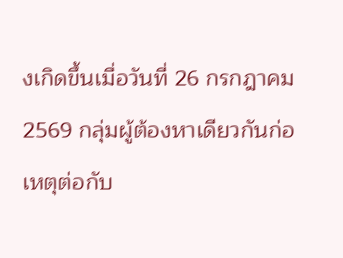งเกิดขึ้นเมื่อวันที่ 26 กรกฎาคม 2569 กลุ่มผู้ต้องหาเดียวกันก่อเหตุต่อกับ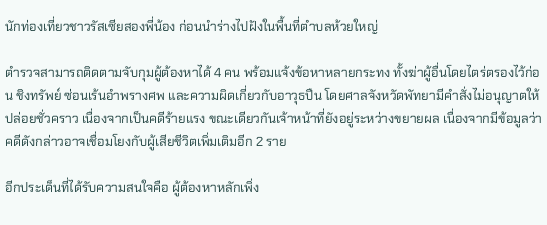นักท่องเที่ยวชาวรัสเซียสองพี่น้อง ก่อนนำร่างไปฝังในพื้นที่ตำบลห้วยใหญ่

ตำรวจสามารถติดตามจับกุมผู้ต้องหาได้ 4 คน พร้อมแจ้งข้อหาหลายกระทง ทั้งฆ่าผู้อื่นโดยไตร่ตรองไว้ก่อน ชิงทรัพย์ ซ่อนเร้นอำพรางศพ และความผิดเกี่ยวกับอาวุธปืน โดยศาลจังหวัดพัทยามีคำสั่งไม่อนุญาตให้ปล่อยชั่วคราว เนื่องจากเป็นคดีร้ายแรง ขณะเดียวกันเจ้าหน้าที่ยังอยู่ระหว่างขยายผล เนื่องจากมีข้อมูลว่าคดีดังกล่าวอาจเชื่อมโยงกับผู้เสียชีวิตเพิ่มเติมอีก 2 ราย

อีกประเด็นที่ได้รับความสนใจคือ ผู้ต้องหาหลักเพิ่ง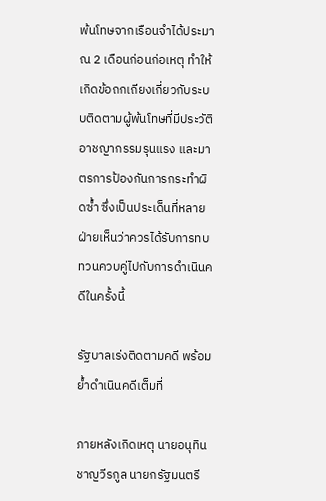พ้นโทษจากเรือนจำได้ประมาณ 2 เดือนก่อนก่อเหตุ ทำให้เกิดข้อถกเถียงเกี่ยวกับระบบติดตามผู้พ้นโทษที่มีประวัติอาชญากรรมรุนแรง และมาตรการป้องกันการกระทำผิดซ้ำ ซึ่งเป็นประเด็นที่หลายฝ่ายเห็นว่าควรได้รับการทบทวนควบคู่ไปกับการดำเนินคดีในครั้งนี้

รัฐบาลเร่งติดตามคดี พร้อมย้ำดำเนินคดีเต็มที่

ภายหลังเกิดเหตุ นายอนุทิน ชาญวีรกูล นายกรัฐมนตรี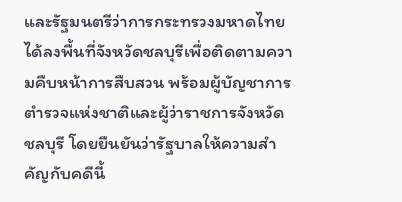และรัฐมนตรีว่าการกระทรวงมหาดไทย ได้ลงพื้นที่จังหวัดชลบุรีเพื่อติดตามความคืบหน้าการสืบสวน พร้อมผู้บัญชาการตำรวจแห่งชาติและผู้ว่าราชการจังหวัดชลบุรี โดยยืนยันว่ารัฐบาลให้ความสำคัญกับคดีนี้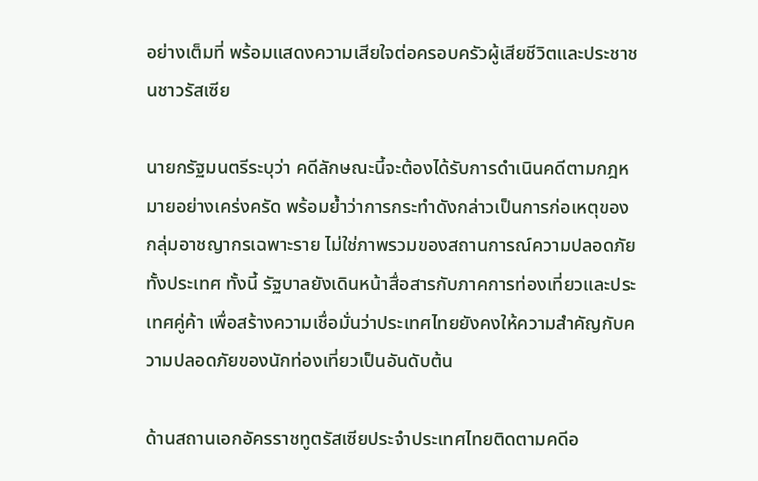อย่างเต็มที่ พร้อมแสดงความเสียใจต่อครอบครัวผู้เสียชีวิตและประชาชนชาวรัสเซีย

นายกรัฐมนตรีระบุว่า คดีลักษณะนี้จะต้องได้รับการดำเนินคดีตามกฎหมายอย่างเคร่งครัด พร้อมย้ำว่าการกระทำดังกล่าวเป็นการก่อเหตุของกลุ่มอาชญากรเฉพาะราย ไม่ใช่ภาพรวมของสถานการณ์ความปลอดภัยทั้งประเทศ ทั้งนี้ รัฐบาลยังเดินหน้าสื่อสารกับภาคการท่องเที่ยวและประเทศคู่ค้า เพื่อสร้างความเชื่อมั่นว่าประเทศไทยยังคงให้ความสำคัญกับความปลอดภัยของนักท่องเที่ยวเป็นอันดับต้น

ด้านสถานเอกอัครราชทูตรัสเซียประจำประเทศไทยติดตามคดีอ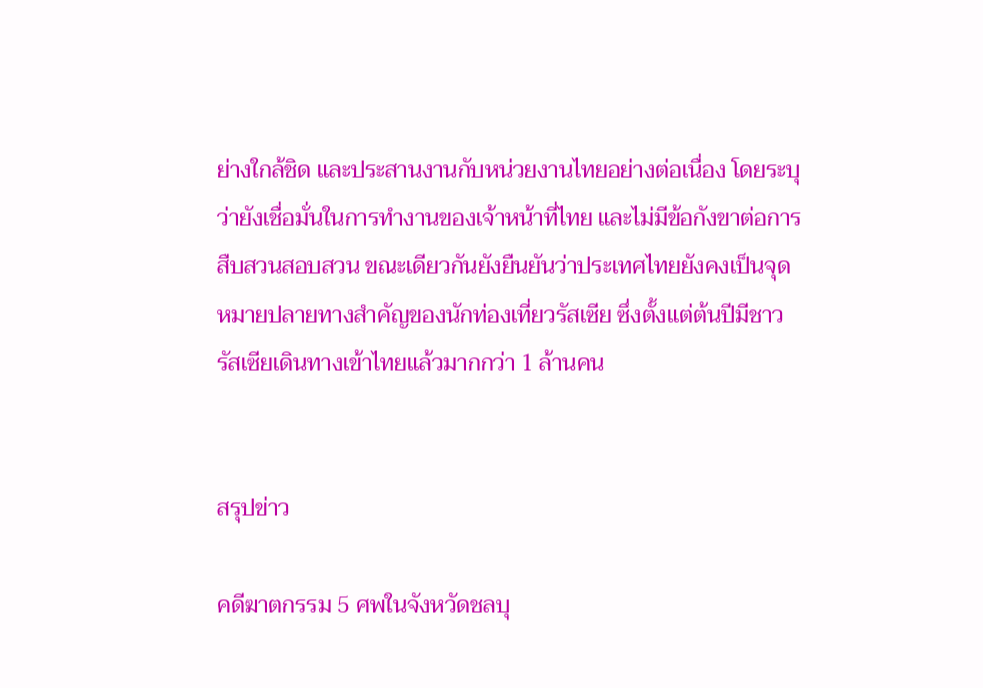ย่างใกล้ชิด และประสานงานกับหน่วยงานไทยอย่างต่อเนื่อง โดยระบุว่ายังเชื่อมั่นในการทำงานของเจ้าหน้าที่ไทย และไม่มีข้อกังขาต่อการสืบสวนสอบสวน ขณะเดียวกันยังยืนยันว่าประเทศไทยยังคงเป็นจุดหมายปลายทางสำคัญของนักท่องเที่ยวรัสเซีย ซึ่งตั้งแต่ต้นปีมีชาวรัสเซียเดินทางเข้าไทยแล้วมากกว่า 1 ล้านคน


สรุปข่าว

คดีฆาตกรรม 5 ศพในจังหวัดชลบุ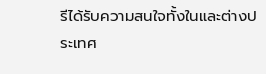รีได้รับความสนใจทั้งในและต่างประเทศ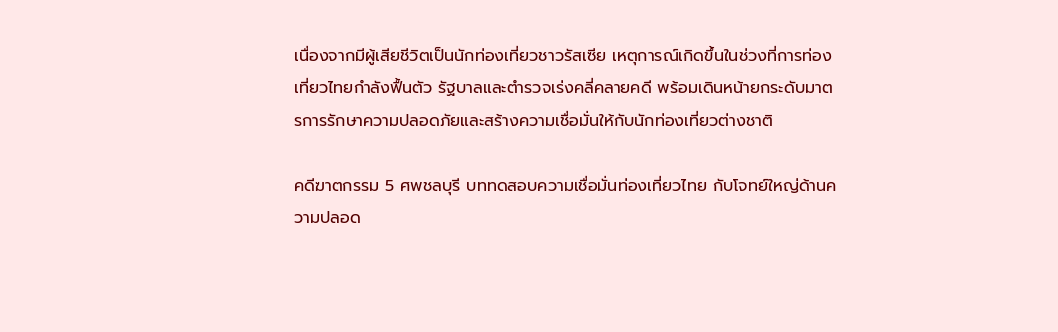เนื่องจากมีผู้เสียชีวิตเป็นนักท่องเที่ยวชาวรัสเซีย เหตุการณ์เกิดขึ้นในช่วงที่การท่องเที่ยวไทยกำลังฟื้นตัว รัฐบาลและตำรวจเร่งคลี่คลายคดี พร้อมเดินหน้ายกระดับมาตรการรักษาความปลอดภัยและสร้างความเชื่อมั่นให้กับนักท่องเที่ยวต่างชาติ

คดีฆาตกรรม 5 ศพชลบุรี บททดสอบความเชื่อมั่นท่องเที่ยวไทย กับโจทย์ใหญ่ด้านความปลอด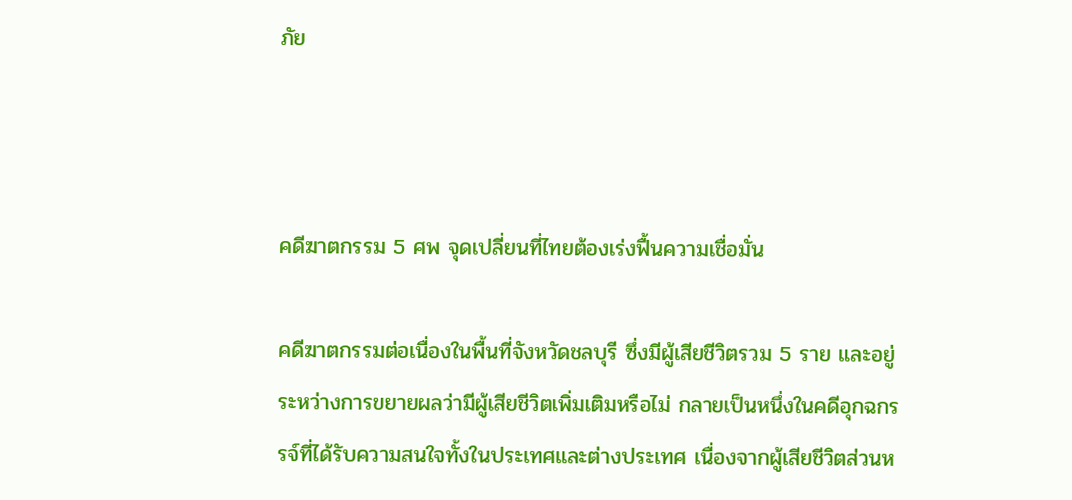ภัย



คดีฆาตกรรม 5 ศพ จุดเปลี่ยนที่ไทยต้องเร่งฟื้นความเชื่อมั่น

คดีฆาตกรรมต่อเนื่องในพื้นที่จังหวัดชลบุรี ซึ่งมีผู้เสียชีวิตรวม 5 ราย และอยู่ระหว่างการขยายผลว่ามีผู้เสียชีวิตเพิ่มเติมหรือไม่ กลายเป็นหนึ่งในคดีอุกฉกรรจ์ที่ได้รับความสนใจทั้งในประเทศและต่างประเทศ เนื่องจากผู้เสียชีวิตส่วนห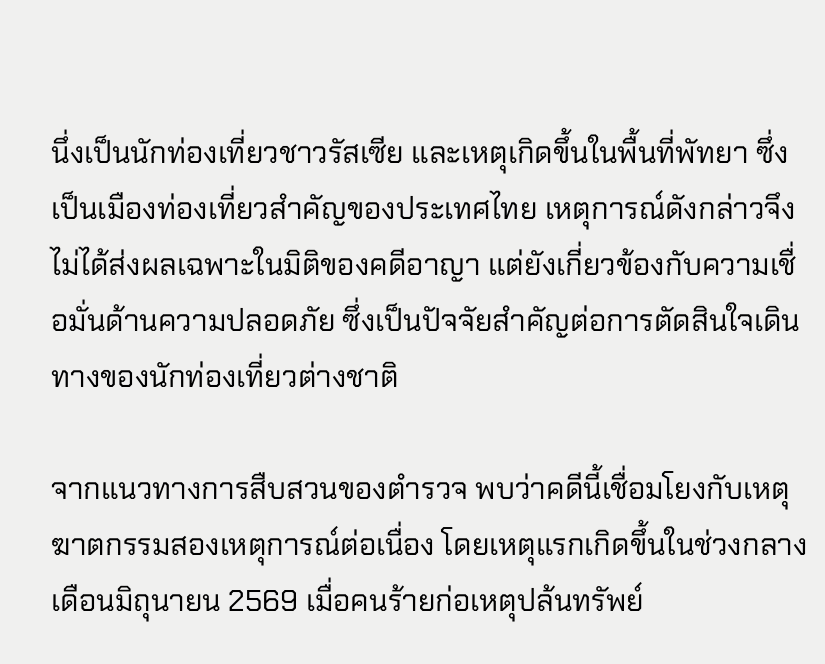นึ่งเป็นนักท่องเที่ยวชาวรัสเซีย และเหตุเกิดขึ้นในพื้นที่พัทยา ซึ่งเป็นเมืองท่องเที่ยวสำคัญของประเทศไทย เหตุการณ์ดังกล่าวจึงไม่ได้ส่งผลเฉพาะในมิติของคดีอาญา แต่ยังเกี่ยวข้องกับความเชื่อมั่นด้านความปลอดภัย ซึ่งเป็นปัจจัยสำคัญต่อการตัดสินใจเดินทางของนักท่องเที่ยวต่างชาติ

จากแนวทางการสืบสวนของตำรวจ พบว่าคดีนี้เชื่อมโยงกับเหตุฆาตกรรมสองเหตุการณ์ต่อเนื่อง โดยเหตุแรกเกิดขึ้นในช่วงกลางเดือนมิถุนายน 2569 เมื่อคนร้ายก่อเหตุปล้นทรัพย์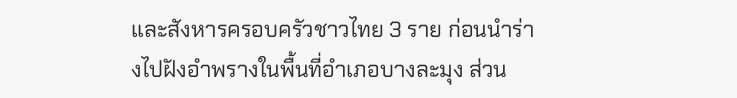และสังหารครอบครัวชาวไทย 3 ราย ก่อนนำร่างไปฝังอำพรางในพื้นที่อำเภอบางละมุง ส่วน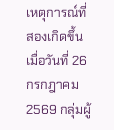เหตุการณ์ที่สองเกิดขึ้นเมื่อวันที่ 26 กรกฎาคม 2569 กลุ่มผู้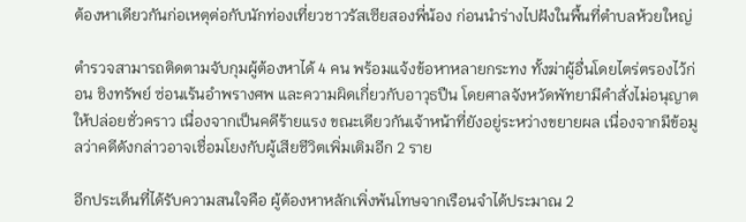ต้องหาเดียวกันก่อเหตุต่อกับนักท่องเที่ยวชาวรัสเซียสองพี่น้อง ก่อนนำร่างไปฝังในพื้นที่ตำบลห้วยใหญ่

ตำรวจสามารถติดตามจับกุมผู้ต้องหาได้ 4 คน พร้อมแจ้งข้อหาหลายกระทง ทั้งฆ่าผู้อื่นโดยไตร่ตรองไว้ก่อน ชิงทรัพย์ ซ่อนเร้นอำพรางศพ และความผิดเกี่ยวกับอาวุธปืน โดยศาลจังหวัดพัทยามีคำสั่งไม่อนุญาตให้ปล่อยชั่วคราว เนื่องจากเป็นคดีร้ายแรง ขณะเดียวกันเจ้าหน้าที่ยังอยู่ระหว่างขยายผล เนื่องจากมีข้อมูลว่าคดีดังกล่าวอาจเชื่อมโยงกับผู้เสียชีวิตเพิ่มเติมอีก 2 ราย

อีกประเด็นที่ได้รับความสนใจคือ ผู้ต้องหาหลักเพิ่งพ้นโทษจากเรือนจำได้ประมาณ 2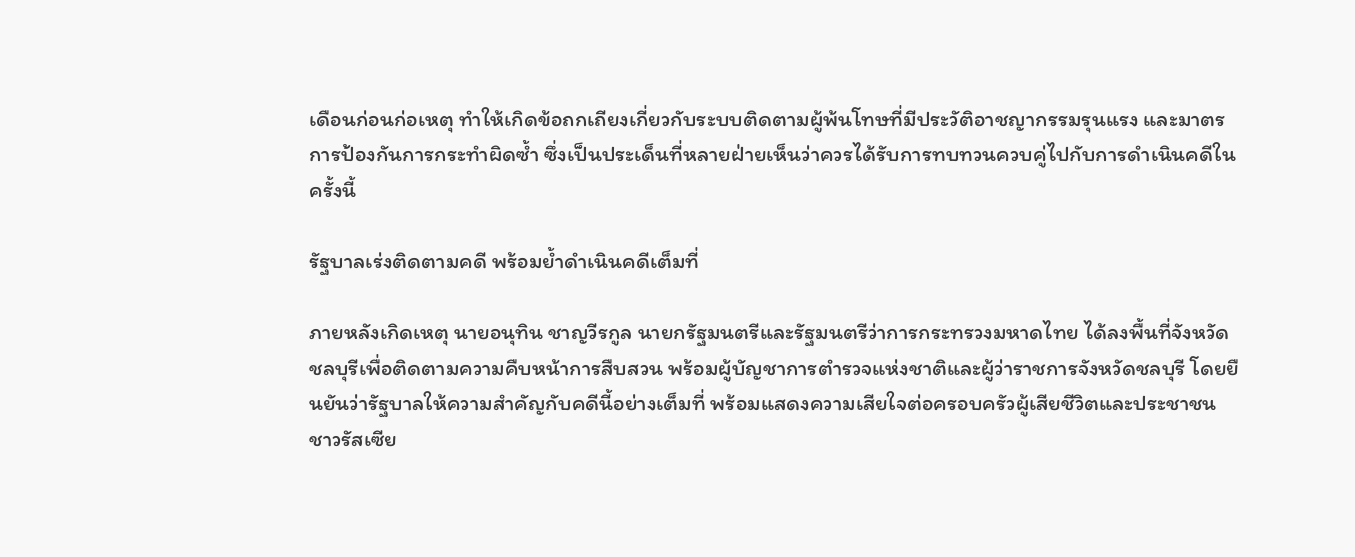เดือนก่อนก่อเหตุ ทำให้เกิดข้อถกเถียงเกี่ยวกับระบบติดตามผู้พ้นโทษที่มีประวัติอาชญากรรมรุนแรง และมาตรการป้องกันการกระทำผิดซ้ำ ซึ่งเป็นประเด็นที่หลายฝ่ายเห็นว่าควรได้รับการทบทวนควบคู่ไปกับการดำเนินคดีในครั้งนี้

รัฐบาลเร่งติดตามคดี พร้อมย้ำดำเนินคดีเต็มที่

ภายหลังเกิดเหตุ นายอนุทิน ชาญวีรกูล นายกรัฐมนตรีและรัฐมนตรีว่าการกระทรวงมหาดไทย ได้ลงพื้นที่จังหวัดชลบุรีเพื่อติดตามความคืบหน้าการสืบสวน พร้อมผู้บัญชาการตำรวจแห่งชาติและผู้ว่าราชการจังหวัดชลบุรี โดยยืนยันว่ารัฐบาลให้ความสำคัญกับคดีนี้อย่างเต็มที่ พร้อมแสดงความเสียใจต่อครอบครัวผู้เสียชีวิตและประชาชนชาวรัสเซีย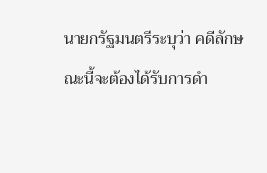นายกรัฐมนตรีระบุว่า คดีลักษณะนี้จะต้องได้รับการดำ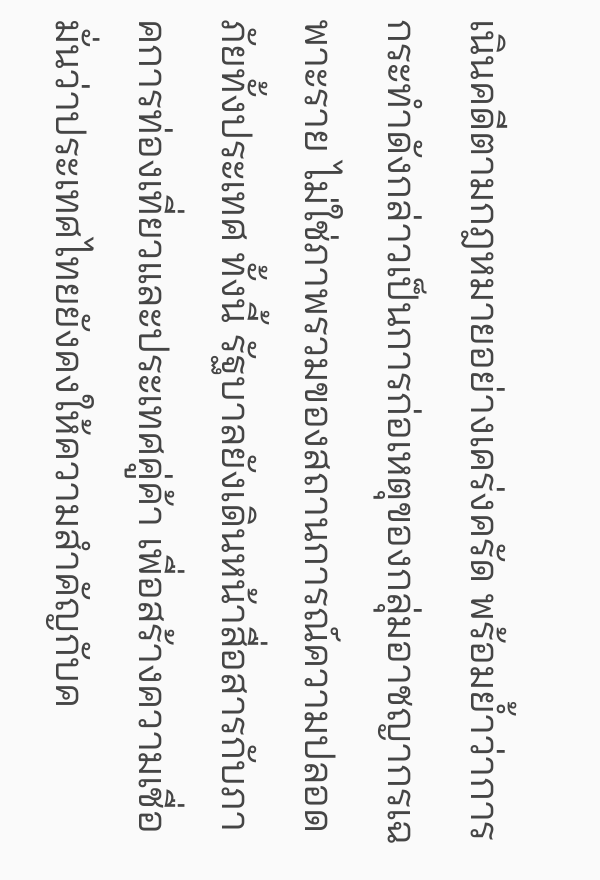เนินคดีตามกฎหมายอย่างเคร่งครัด พร้อมย้ำว่าการกระทำดังกล่าวเป็นการก่อเหตุของกลุ่มอาชญากรเฉพาะราย ไม่ใช่ภาพรวมของสถานการณ์ความปลอดภัยทั้งประเทศ ทั้งนี้ รัฐบาลยังเดินหน้าสื่อสารกับภาคการท่องเที่ยวและประเทศคู่ค้า เพื่อสร้างความเชื่อมั่นว่าประเทศไทยยังคงให้ความสำคัญกับค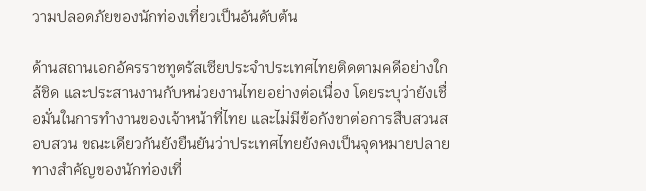วามปลอดภัยของนักท่องเที่ยวเป็นอันดับต้น

ด้านสถานเอกอัครราชทูตรัสเซียประจำประเทศไทยติดตามคดีอย่างใกล้ชิด และประสานงานกับหน่วยงานไทยอย่างต่อเนื่อง โดยระบุว่ายังเชื่อมั่นในการทำงานของเจ้าหน้าที่ไทย และไม่มีข้อกังขาต่อการสืบสวนสอบสวน ขณะเดียวกันยังยืนยันว่าประเทศไทยยังคงเป็นจุดหมายปลายทางสำคัญของนักท่องเที่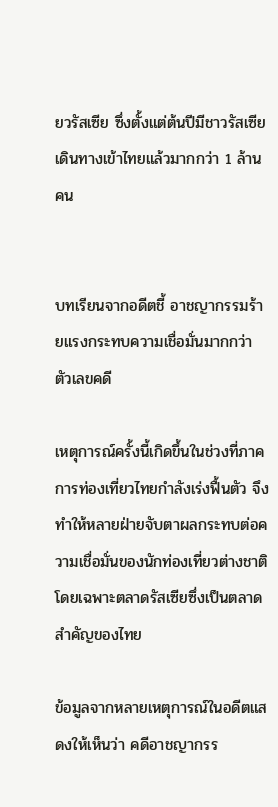ยวรัสเซีย ซึ่งตั้งแต่ต้นปีมีชาวรัสเซียเดินทางเข้าไทยแล้วมากกว่า 1 ล้านคน


บทเรียนจากอดีตชี้ อาชญากรรมร้ายแรงกระทบความเชื่อมั่นมากกว่าตัวเลขคดี

เหตุการณ์ครั้งนี้เกิดขึ้นในช่วงที่ภาคการท่องเที่ยวไทยกำลังเร่งฟื้นตัว จึงทำให้หลายฝ่ายจับตาผลกระทบต่อความเชื่อมั่นของนักท่องเที่ยวต่างชาติ โดยเฉพาะตลาดรัสเซียซึ่งเป็นตลาดสำคัญของไทย

ข้อมูลจากหลายเหตุการณ์ในอดีตแสดงให้เห็นว่า คดีอาชญากรร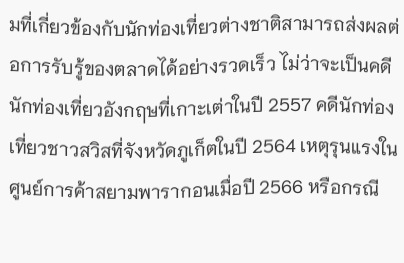มที่เกี่ยวข้องกับนักท่องเที่ยวต่างชาติสามารถส่งผลต่อการรับรู้ของตลาดได้อย่างรวดเร็ว ไม่ว่าจะเป็นคดีนักท่องเที่ยวอังกฤษที่เกาะเต่าในปี 2557 คดีนักท่องเที่ยวชาวสวิสที่จังหวัดภูเก็ตในปี 2564 เหตุรุนแรงในศูนย์การค้าสยามพารากอนเมื่อปี 2566 หรือกรณี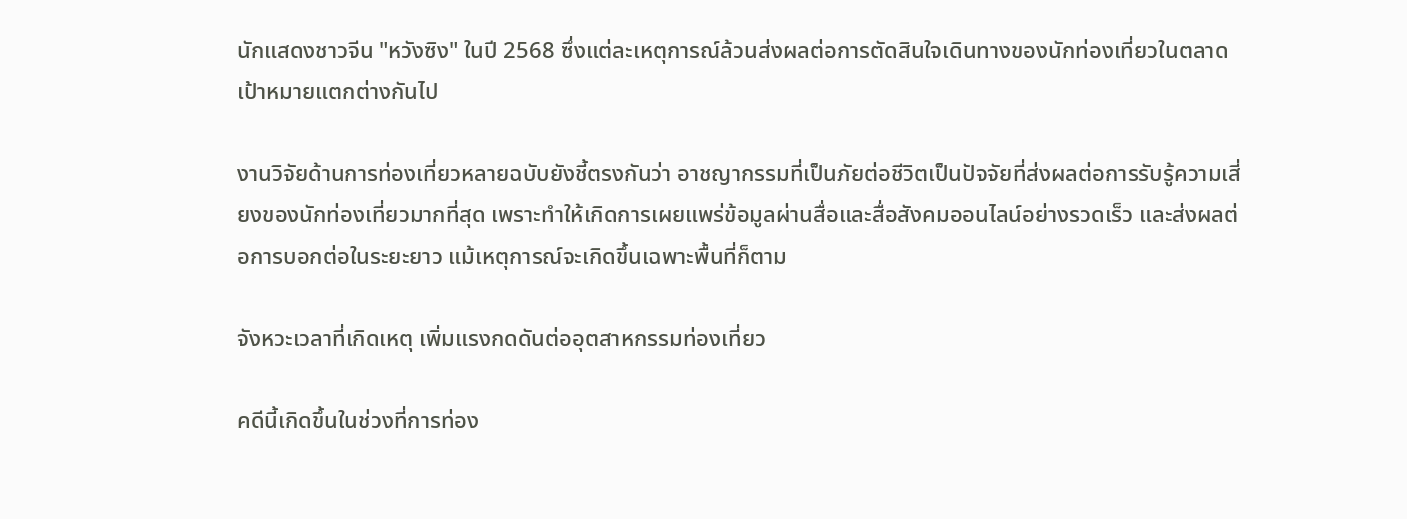นักแสดงชาวจีน "หวังซิง" ในปี 2568 ซึ่งแต่ละเหตุการณ์ล้วนส่งผลต่อการตัดสินใจเดินทางของนักท่องเที่ยวในตลาดเป้าหมายแตกต่างกันไป

งานวิจัยด้านการท่องเที่ยวหลายฉบับยังชี้ตรงกันว่า อาชญากรรมที่เป็นภัยต่อชีวิตเป็นปัจจัยที่ส่งผลต่อการรับรู้ความเสี่ยงของนักท่องเที่ยวมากที่สุด เพราะทำให้เกิดการเผยแพร่ข้อมูลผ่านสื่อและสื่อสังคมออนไลน์อย่างรวดเร็ว และส่งผลต่อการบอกต่อในระยะยาว แม้เหตุการณ์จะเกิดขึ้นเฉพาะพื้นที่ก็ตาม

จังหวะเวลาที่เกิดเหตุ เพิ่มแรงกดดันต่ออุตสาหกรรมท่องเที่ยว

คดีนี้เกิดขึ้นในช่วงที่การท่อง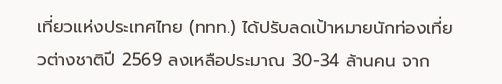เที่ยวแห่งประเทศไทย (ททท.) ได้ปรับลดเป้าหมายนักท่องเที่ยวต่างชาติปี 2569 ลงเหลือประมาณ 30-34 ล้านคน จาก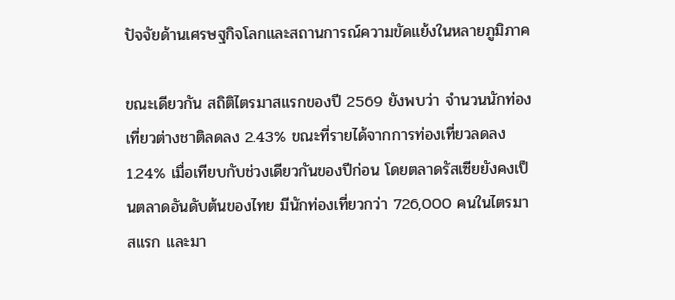ปัจจัยด้านเศรษฐกิจโลกและสถานการณ์ความขัดแย้งในหลายภูมิภาค

ขณะเดียวกัน สถิติไตรมาสแรกของปี 2569 ยังพบว่า จำนวนนักท่องเที่ยวต่างชาติลดลง 2.43% ขณะที่รายได้จากการท่องเที่ยวลดลง 1.24% เมื่อเทียบกับช่วงเดียวกันของปีก่อน โดยตลาดรัสเซียยังคงเป็นตลาดอันดับต้นของไทย มีนักท่องเที่ยวกว่า 726,000 คนในไตรมาสแรก และมา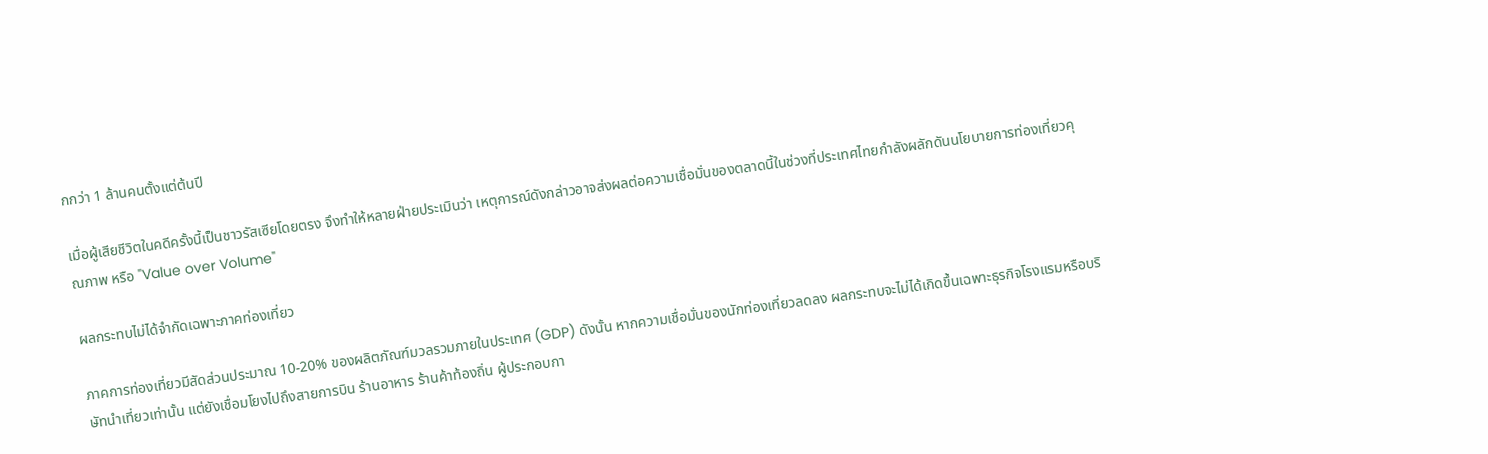กกว่า 1 ล้านคนตั้งแต่ต้นปี

เมื่อผู้เสียชีวิตในคดีครั้งนี้เป็นชาวรัสเซียโดยตรง จึงทำให้หลายฝ่ายประเมินว่า เหตุการณ์ดังกล่าวอาจส่งผลต่อความเชื่อมั่นของตลาดนี้ในช่วงที่ประเทศไทยกำลังผลักดันนโยบายการท่องเที่ยวคุณภาพ หรือ "Value over Volume"

ผลกระทบไม่ได้จำกัดเฉพาะภาคท่องเที่ยว

ภาคการท่องเที่ยวมีสัดส่วนประมาณ 10-20% ของผลิตภัณฑ์มวลรวมภายในประเทศ (GDP) ดังนั้น หากความเชื่อมั่นของนักท่องเที่ยวลดลง ผลกระทบจะไม่ได้เกิดขึ้นเฉพาะธุรกิจโรงแรมหรือบริษัทนำเที่ยวเท่านั้น แต่ยังเชื่อมโยงไปถึงสายการบิน ร้านอาหาร ร้านค้าท้องถิ่น ผู้ประกอบกา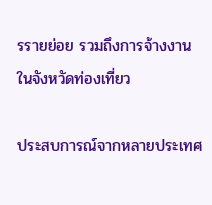รรายย่อย รวมถึงการจ้างงานในจังหวัดท่องเที่ยว

ประสบการณ์จากหลายประเทศ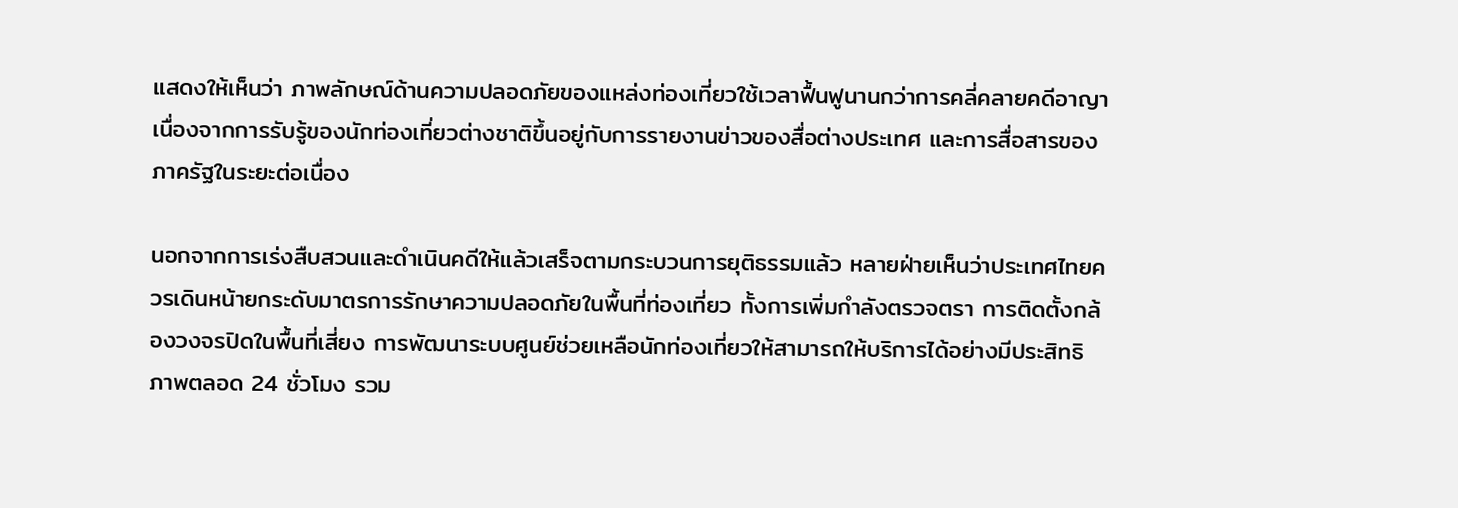แสดงให้เห็นว่า ภาพลักษณ์ด้านความปลอดภัยของแหล่งท่องเที่ยวใช้เวลาฟื้นฟูนานกว่าการคลี่คลายคดีอาญา เนื่องจากการรับรู้ของนักท่องเที่ยวต่างชาติขึ้นอยู่กับการรายงานข่าวของสื่อต่างประเทศ และการสื่อสารของภาครัฐในระยะต่อเนื่อง

นอกจากการเร่งสืบสวนและดำเนินคดีให้แล้วเสร็จตามกระบวนการยุติธรรมแล้ว หลายฝ่ายเห็นว่าประเทศไทยควรเดินหน้ายกระดับมาตรการรักษาความปลอดภัยในพื้นที่ท่องเที่ยว ทั้งการเพิ่มกำลังตรวจตรา การติดตั้งกล้องวงจรปิดในพื้นที่เสี่ยง การพัฒนาระบบศูนย์ช่วยเหลือนักท่องเที่ยวให้สามารถให้บริการได้อย่างมีประสิทธิภาพตลอด 24 ชั่วโมง รวม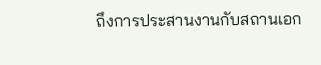ถึงการประสานงานกับสถานเอก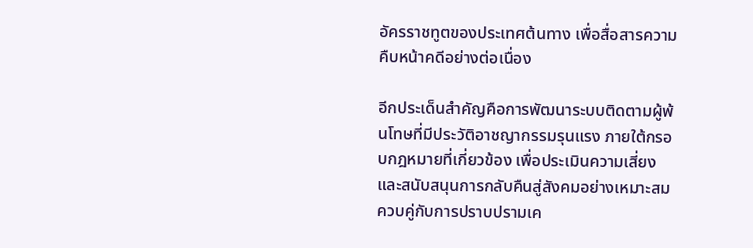อัครราชทูตของประเทศต้นทาง เพื่อสื่อสารความคืบหน้าคดีอย่างต่อเนื่อง

อีกประเด็นสำคัญคือการพัฒนาระบบติดตามผู้พ้นโทษที่มีประวัติอาชญากรรมรุนแรง ภายใต้กรอบกฎหมายที่เกี่ยวข้อง เพื่อประเมินความเสี่ยงและสนับสนุนการกลับคืนสู่สังคมอย่างเหมาะสม ควบคู่กับการปราบปรามเค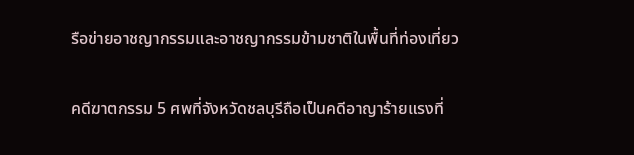รือข่ายอาชญากรรมและอาชญากรรมข้ามชาติในพื้นที่ท่องเที่ยว

คดีฆาตกรรม 5 ศพที่จังหวัดชลบุรีถือเป็นคดีอาญาร้ายแรงที่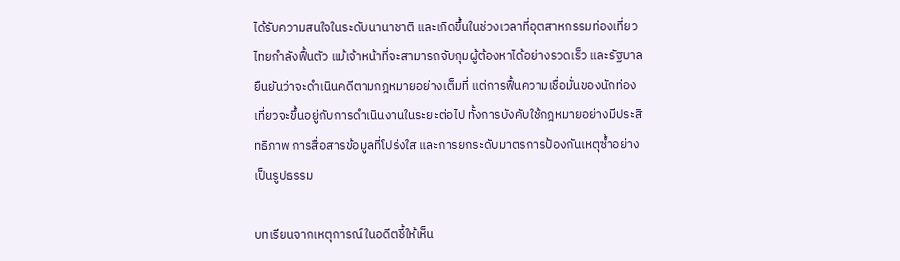ได้รับความสนใจในระดับนานาชาติ และเกิดขึ้นในช่วงเวลาที่อุตสาหกรรมท่องเที่ยวไทยกำลังฟื้นตัว แม้เจ้าหน้าที่จะสามารถจับกุมผู้ต้องหาได้อย่างรวดเร็ว และรัฐบาลยืนยันว่าจะดำเนินคดีตามกฎหมายอย่างเต็มที่ แต่การฟื้นความเชื่อมั่นของนักท่องเที่ยวจะขึ้นอยู่กับการดำเนินงานในระยะต่อไป ทั้งการบังคับใช้กฎหมายอย่างมีประสิทธิภาพ การสื่อสารข้อมูลที่โปร่งใส และการยกระดับมาตรการป้องกันเหตุซ้ำอย่างเป็นรูปธรรม

บทเรียนจากเหตุการณ์ในอดีตชี้ให้เห็น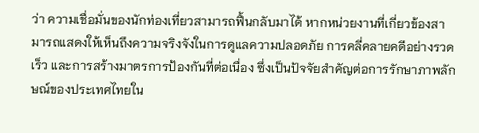ว่า ความเชื่อมั่นของนักท่องเที่ยวสามารถฟื้นกลับมาได้ หากหน่วยงานที่เกี่ยวข้องสามารถแสดงให้เห็นถึงความจริงจังในการดูแลความปลอดภัย การคลี่คลายคดีอย่างรวดเร็ว และการสร้างมาตรการป้องกันที่ต่อเนื่อง ซึ่งเป็นปัจจัยสำคัญต่อการรักษาภาพลักษณ์ของประเทศไทยใน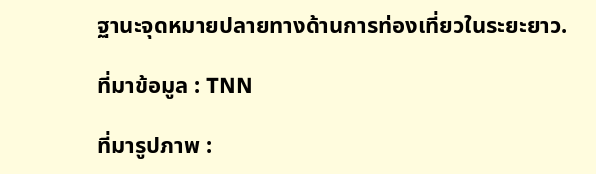ฐานะจุดหมายปลายทางด้านการท่องเที่ยวในระยะยาว.

ที่มาข้อมูล : TNN

ที่มารูปภาพ :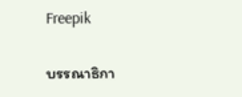Freepik

บรรณาธิกา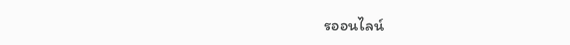รออนไลน์